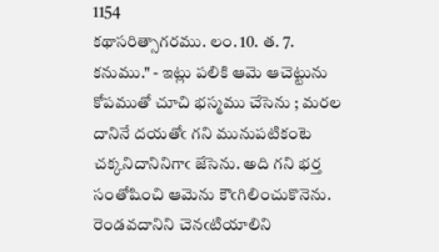1154
కథాసరిత్సాగరము. లం. 10. త. 7.
కనుము." - ఇట్లు పలికి ఆమె ఆచెట్టును కోపముతో చూచి భస్మము చేసెను ; మరల దానినే దయతోఁ గని మునుపటికంటె చక్కనిదానినిగాఁ జేసెను. అది గని భర్త సంతోషించి ఆమెను కౌఁగిలించుకొనెను. రెండవదానిని చెనఁటియాలిని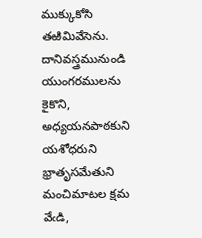ముక్కుకోసి తఱిమివేసెను. దానివస్త్రమునుండి యుంగరములను కైకొని, అధ్యయనపాఠకుని యశోధరుని భ్రాతృసమేతుని మంచిమాటల క్షమ వేఁడి,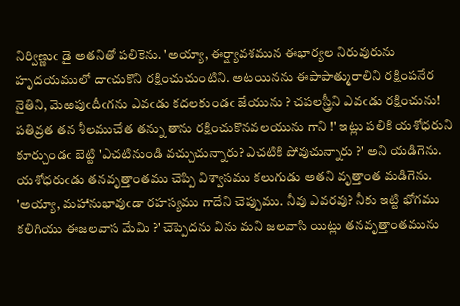నిర్విణ్ణుఁ డై అతనితో పలికెను. 'అయ్యా, ఈర్ష్యావశమున ఈభార్యల నిరువురును హృదయములో దాఁచుకొని రక్షించుచుంటిని. అటయినను ఈపాపాత్మురాలిని రక్షింపనేర నైతిని, మెఱపుఁదీఁగను ఎవఁడు కదలకుండఁ జేయును ? చపలస్త్రీని ఎవఁడు రక్షించును! పతివ్రత తన శీలముచేత తన్ను తాను రక్షించుకొనవలయును గాని !' ఇట్లు పలికి యశోధరుని కూర్చుండఁ బెట్టి 'ఎచటినుండి వచ్చుచున్నారు? ఎచటికి పోవుచున్నారు ?' అని యడిగెను. యశోధరుఁడు తనవృత్తాంతము చెప్పి విశ్వాసము కలుగుడు అతని వృత్తాంత మడిగెను. 'అయ్యా, మహానుభావుఁడా రహస్యము గాదేని చెప్పుము. నీవు ఎవరవు? నీకు ఇట్టి భోగము కలిగియు ఈజలవాస మేమి ?' చెప్పెదను విను మని జలవాసి యిట్లు తనవృత్తాంతమును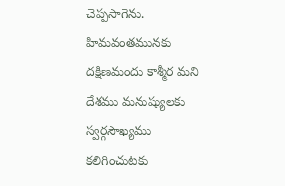చెప్పసాగెను.
హిమవంతమునకు దక్షిణమందు కాశ్మీర మని దేశము మనుష్యులకు స్వర్గసౌఖ్యము కలిగించుటకు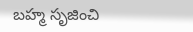బహ్మ సృజించి